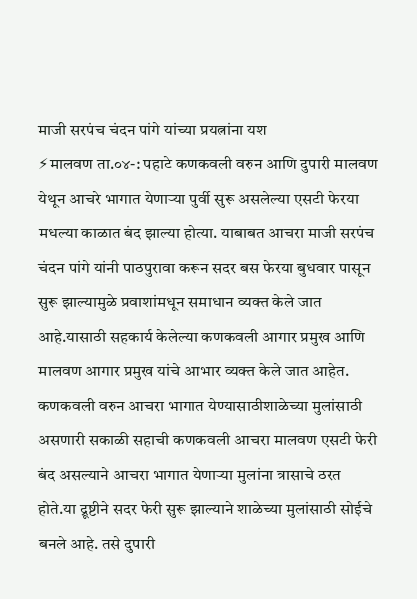माजी सरपंच चंदन पांगे यांच्या प्रयत्नांना यश
⚡मालवण ता.०४-: पहाटे कणकवली वरुन आणि दुपारी मालवण येथून आचरे भागात येणाऱ्या पुर्वी सुरू असलेल्या एसटी फेरया मधल्या काळात बंद झाल्या होत्या. याबाबत आचरा माजी सरपंच चंदन पांगे यांनी पाठपुरावा करून सदर बस फेरया बुधवार पासून सुरू झाल्यामुळे प्रवाशांमधून समाधान व्यक्त केले जात आहे.यासाठी सहकार्य केलेल्या कणकवली आगार प्रमुख आणि मालवण आगार प्रमुख यांचे आभार व्यक्त केले जात आहेत.
कणकवली वरुन आचरा भागात येण्यासाठीशाळेच्या मुलांसाठी असणारी सकाळी सहाची कणकवली आचरा मालवण एसटी फेरी बंद असल्याने आचरा भागात येणाऱ्या मुलांना त्रासाचे ठरत होते.या द्रूष्टीने सदर फेरी सुरू झाल्याने शाळेच्या मुलांसाठी सोईचे बनले आहे. तसे दुपारी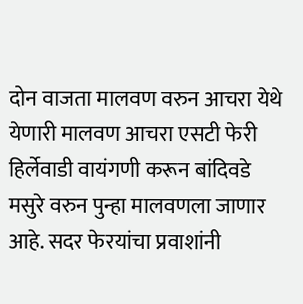दोन वाजता मालवण वरुन आचरा येथे येणारी मालवण आचरा एसटी फेरी हिर्लेवाडी वायंगणी करून बांदिवडे मसुरे वरुन पुन्हा मालवणला जाणार आहे. सदर फेरयांचा प्रवाशांनी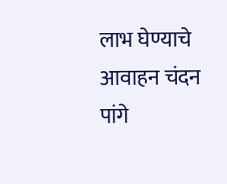लाभ घेण्याचे आवाहन चंदन पांगे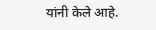यांनी केले आहे.